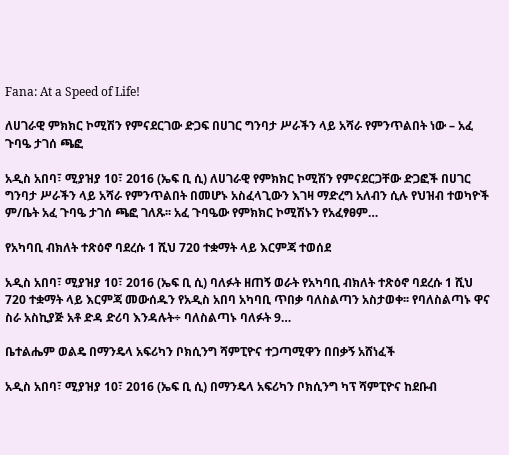Fana: At a Speed of Life!

ለሀገራዊ ምክክር ኮሚሽን የምናደርገው ድጋፍ በሀገር ግንባታ ሥራችን ላይ አሻራ የምንጥልበት ነው – አፈ ጉባዔ ታገሰ ጫፎ

አዲስ አበባ፣ ሚያዝያ 10፣ 2016 (ኤፍ ቢ ሲ) ለሀገራዊ የምክክር ኮሚሽን የምናደርጋቸው ድጋፎች በሀገር ግንባታ ሥራችን ላይ አሻራ የምንጥልበት በመሆኑ አስፈላጊውን እገዛ ማድረግ አለብን ሲሉ የህዝብ ተወካዮች ም/ቤት አፈ ጉባዔ ታገሰ ጫፎ ገለጹ፡፡ አፈ ጉባዔው የምክክር ኮሚሽኑን የአፈፃፀም…

የአካባቢ ብክለት ተጽዕኖ ባደረሱ 1 ሺህ 720 ተቋማት ላይ እርምጃ ተወሰደ

አዲስ አበባ፣ ሚያዝያ 10፣ 2016 (ኤፍ ቢ ሲ) ባለፉት ዘጠኝ ወራት የአካባቢ ብክለት ተጽዕኖ ባደረሱ 1 ሺህ 720 ተቋማት ላይ እርምጃ መውሰዱን የአዲስ አበባ አካባቢ ጥበቃ ባለስልጣን አስታወቀ፡፡ የባለስልጣኑ ዋና ስራ አስኪያጅ አቶ ድዳ ድሪባ እንዳሉት÷ ባለስልጣኑ ባለፉት 9…

ቤተልሔም ወልዴ በማንዴላ አፍሪካን ቦክሲንግ ሻምፒዮና ተጋጣሚዋን በበቃኝ አሸነፈች

አዲስ አበባ፣ ሚያዝያ 10፣ 2016 (ኤፍ ቢ ሲ) በማንዴላ አፍሪካን ቦክሲንግ ካፕ ሻምፒዮና ከደቡብ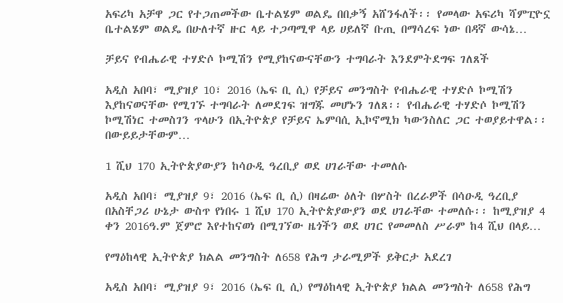አፍሪካ አቻዋ ጋር የተጋጠመችው ቤተልሄም ወልዴ በበቃኝ አሸንፋለች፡፡ የመላው አፍሪካ ሻምፒዮኗ ቤተልሄም ወልዴ በሁለተኛ ዙር ላይ ተጋጣሚዋ ላይ ሀይለኛ ቡጢ በማሳረፍ ነው በዳኛ ውሳኔ…

ቻይና የብሔራዊ ተሃድሶ ኮሚሽን የሚያከናውናቸውን ተግባራት እንደምትደግፍ ገለጸች

አዲስ አበባ፣ ሚያዝያ 10፣ 2016 (ኤፍ ቢ ሲ) የቻይና መንግስት የብሔራዊ ተሃድሶ ኮሚሽን እያከናወናቸው የሚገኙ ተግባራት ለመደገፍ ዝግጁ መሆኑን ገለጸ፡፡ የብሔራዊ ተሃድሶ ኮሚሽን ኮሚሽነር ተመስገን ጥላሁን በኢትዮጵያ የቻይና ኤምባሲ ኢኮኖሚክ ካውንስለር ጋር ተወያይተዋል፡፡ በውይይታቸውም…

1 ሺህ 170 ኢትዮጵያውያን ከሳዑዲ ዓረቢያ ወደ ሀገራቸው ተመለሱ

አዲስ አበባ፣ ሚያዝያ 9፣ 2016 (ኤፍ ቢ ሲ) በዛሬው ዕለት በሦስት በረራዎች በሳዑዲ ዓረቢያ በአስቸጋሪ ሁኔታ ውስጥ የነበሩ 1 ሺህ 170 ኢትዮጵያውያን ወደ ሀገራቸው ተመለሱ፡፡ ከሚያዝያ 4 ቀን 2016ዓ.ም ጀምሮ እየተከናወነ በሚገኘው ዜጎችን ወደ ሀገር የመመለስ ሥራም ከ4 ሺህ በላይ…

የማዕከላዊ ኢትዮጵያ ክልል መንግስት ለ658 የሕግ ታራሚዎች ይቅርታ አደረገ

አዲስ አበባ፣ ሚያዝያ 9፣ 2016 (ኤፍ ቢ ሲ) የማዕከላዊ ኢትዮጵያ ክልል መንግስት ለ658 የሕግ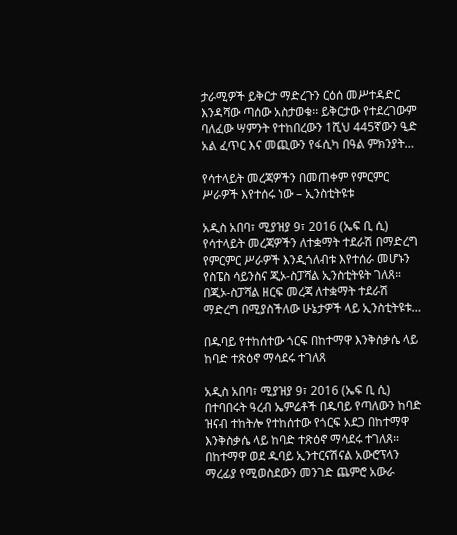ታራሚዎች ይቅርታ ማድረጉን ርዕሰ መሥተዳድር እንዳሻው ጣሰው አስታወቁ፡፡ ይቅርታው የተደረገውም ባለፈው ሣምንት የተከበረውን 1ሺህ 445ኛውን ዒድ አል ፈጥር እና መጪውን የፋሲካ በዓል ምክንያት…

የሳተላይት መረጃዎችን በመጠቀም የምርምር ሥራዎች እየተሰሩ ነው – ኢንስቲትዩቱ

አዲስ አበባ፣ ሚያዝያ 9፣ 2016 (ኤፍ ቢ ሲ) የሳተላይት መረጃዎችን ለተቋማት ተደራሽ በማድረግ የምርምር ሥራዎች እንዲጎለብቱ እየተሰራ መሆኑን የስፔስ ሳይንስና ጂኦ-ስፓሻል ኢንስቲትዩት ገለጸ። በጂኦ-ስፓሻል ዘርፍ መረጃ ለተቋማት ተደራሽ ማድረግ በሚያስችለው ሁኔታዎች ላይ ኢንስቲትዩቱ…

በዱባይ የተከሰተው ጎርፍ በከተማዋ እንቅስቃሴ ላይ ከባድ ተጽዕኖ ማሳደሩ ተገለጸ

አዲስ አበባ፣ ሚያዝያ 9፣ 2016 (ኤፍ ቢ ሲ) በተባበሩት ዓረብ ኤምሬቶች በዱባይ የጣለውን ከባድ ዝናብ ተከትሎ የተከሰተው የጎርፍ አደጋ በከተማዋ እንቅስቃሴ ላይ ከባድ ተጽዕኖ ማሳደሩ ተገለጸ። በከተማዋ ወደ ዱባይ ኢንተርናሽናል አውሮፕላን ማረፊያ የሚወስደውን መንገድ ጨምሮ አውራ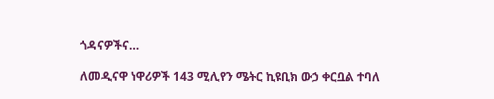ጎዳናዎችና…

ለመዲናዋ ነዋሪዎች 143 ሚሊየን ሜትር ኪዩቢክ ውኃ ቀርቧል ተባለ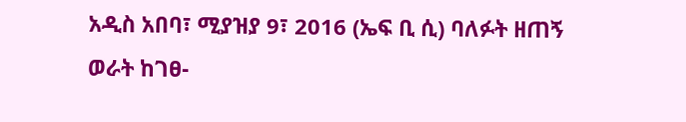አዲስ አበባ፣ ሚያዝያ 9፣ 2016 (ኤፍ ቢ ሲ) ባለፉት ዘጠኝ ወራት ከገፀ-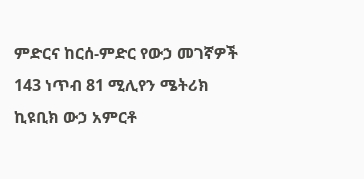ምድርና ከርሰ-ምድር የውኃ መገኛዎች 143 ነጥብ 81 ሚሊየን ሜትሪክ ኪዩቢክ ውኃ አምርቶ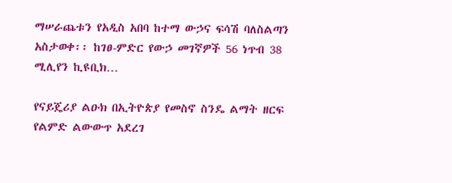ማሠራጨቱን የአዲስ አበባ ከተማ ውኃና ፍሳሽ ባለስልጣን አስታወቀ፡፡ ከገፀ-ምድር የውኃ መገኛዎች 56 ነጥብ 38 ሚሊየን ኪዩቢክ…

የናይጄሪያ ልዑክ በኢትዮጵያ የመስኖ ስንዴ ልማት ዘርፍ የልምድ ልውውጥ አደረገ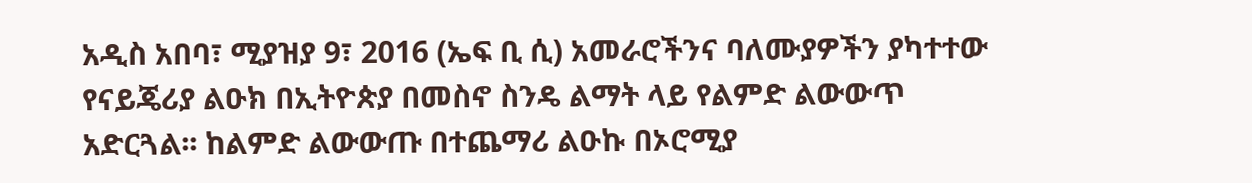አዲስ አበባ፣ ሚያዝያ 9፣ 2016 (ኤፍ ቢ ሲ) አመራሮችንና ባለሙያዎችን ያካተተው የናይጄሪያ ልዑክ በኢትዮጵያ በመስኖ ስንዴ ልማት ላይ የልምድ ልውውጥ አድርጓል፡፡ ከልምድ ልውውጡ በተጨማሪ ልዑኩ በኦሮሚያ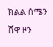ክልል ሰሜን ሸዋ ዞን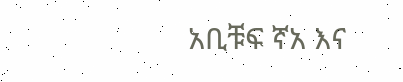አቢቹፍ ኛአ እና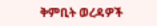ቅምቢት ወረዳዎች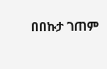በበኩታ ገጠም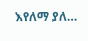እየለማ ያለ…